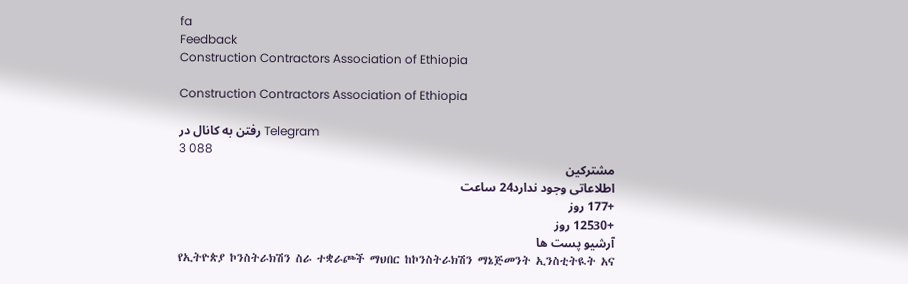fa
Feedback
Construction Contractors Association of Ethiopia

Construction Contractors Association of Ethiopia

رفتن به کانال در Telegram
3 088
مشترکین
اطلاعاتی وجود ندارد24 ساعت
+177 روز
+12530 روز
آرشیو پست ها
የኢትዮጵያ ኮንስትራክሽን ስራ ተቋራጮች ማህበር ከኮንስትራክሽን ማኔጅመንት ኢንስቲትዪት አና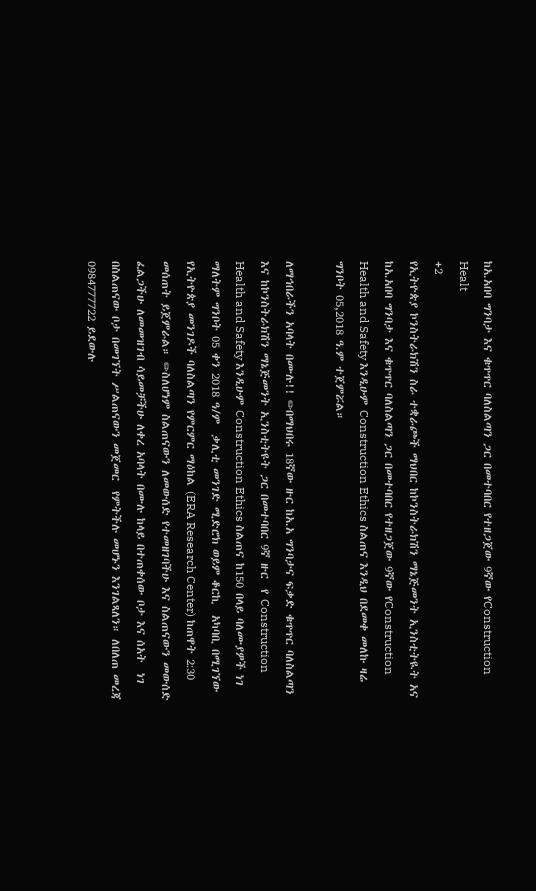ከአ.አበባ ግንባታ እና ቁጥጥር ባለስልጣን ጋር በመተባበር የተዘጋጀው 9ኛው የConstruction Healt
+2
የኢትዮጵያ ኮንስትራክሽን ስራ ተቋራጮች ማህበር ከኮንስትራክሽን ማኔጅመንት ኢንስቲትዪት አና ከአ.አበባ ግንባታ እና ቁጥጥር ባለስልጣን ጋር በመተባበር የተዘጋጀው 9ኛው የConstruction Health and Safety እንዲሁም Construction Ethics ስልጠና እንዲህ በደመቀ መለኩ ዛሬ ግንቦት 05,2018 ዓ.ም ተጀምሯል።

ለማኅበራችን አባላት በሙሉ!! ✏በማህበሩ 18ኛው ዙር ከአ.አ ግንባታና ፍቃድ ቁጥጥር ባለስልጣን እና ከኮንስትራክሽን ማኔጅመንት ኢንስቲትዩት ጋር በመተባበር 9ኛ ዙር  የ Construction Health and Safety እንዲሁም Construction Ethics ስልጠና ከ150 በላይ ባለሙያዎች ነገ ማለትም ግንቦት 05 ቀን 2018 ዓ/ም  ቃሊቲ መንገድ ሚድሮክ ወይም ቆርኪ  አካባቢ በሚገኘው የኢትዮጵያ መንገዶች ባለስልጣን የምርምር ማዕከል (ERA Research Center) ከጠዋት 2:30 መሰጠት ይጀምራል። ✏ስለሆነም ስልጠናውን ለመውሰድ የተመዘገባችሁ እና ስልጠናውን መውሰድ ፈልጋችሁ ለመመዝገብ ሳይመቻችሁ ለቀረ አባላት በሙሉ ከላይ በተጠቀሰው ቦታ እና ሰአት  ነገ በስልጠናው ቦታ በመገኘት ሥልጠናውን መጀመር  የምትችሉ መሆኑን እንገልጻለን። ለበለጠ መረጃ 0984777722 ይደውሉ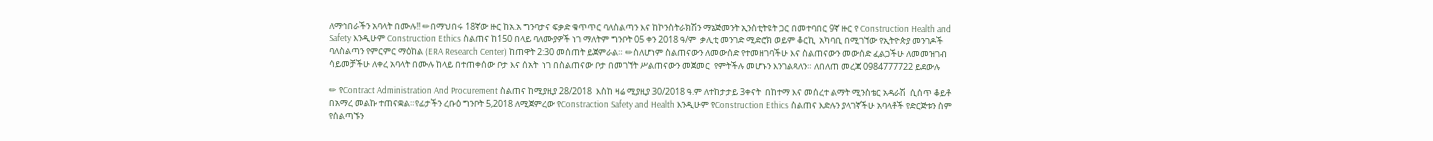ለማኅበራችን አባላት በሙሉ!! ✏በማህበሩ 18ኛው ዙር ከአ.አ ግንባታና ፍቃድ ቁጥጥር ባለስልጣን እና ከኮንስትራክሽን ማኔጅመንት ኢንስቲትዩት ጋር በመተባበር 9ኛ ዙር የ Construction Health and Safety እንዲሁም Construction Ethics ስልጠና ከ150 በላይ ባለሙያዎች ነገ ማለትም ግንቦት 05 ቀን 2018 ዓ/ም  ቃሊቲ መንገድ ሚድሮክ ወይም ቆርኪ  አካባቢ በሚገኘው የኢትዮጵያ መንገዶች ባለስልጣን የምርምር ማዕከል (ERA Research Center) ከጠዋት 2:30 መሰጠት ይጀምራል። ✏ስለሆነም ስልጠናውን ለመውሰድ የተመዘገባችሁ እና ስልጠናውን መውሰድ ፈልጋችሁ ለመመዝገብ ሳይመቻችሁ ለቀረ አባላት በሙሉ ከላይ በተጠቀሰው ቦታ እና ሰአት  ነገ በስልጠናው ቦታ በመገኘት ሥልጠናውን መጀመር  የምትችሉ መሆኑን እንገልጻለን። ለበለጠ መረጃ 0984777722 ይደውሉ

✏ የContract Administration And Procurement ስልጠና ከሚያዚያ 28/2018  እስከ ዛሬ ሚያዚያ 30/2018 ዓ.ም ለተከታታይ 3ቀናት  በከተማ እና መሰረተ ልማት ሚንስቴር አዳራሽ  ሲሰጥ ቆይቶ በአማረ መልኩ ተጠናቋል።የፊታችን ረቡዕ ግንቦት 5,2018 ለሚጀምረው የConstraction Safety and Health እንዲሁም የConstruction Ethics ስልጠና እድሉን ያላገኛችሁ አባላቶች የድርጅቱን ስም የሰልጣኙን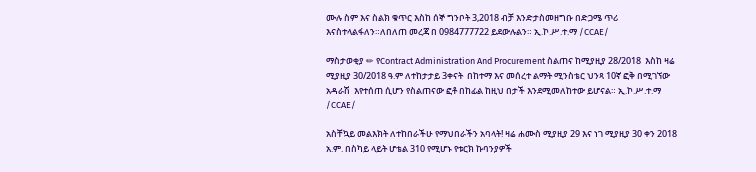ሙሉ ስም እና ስልክ ቁጥር እስከ ሰኞ ግንቦት 3,2018 ብቻ እንድታስመዘግቡ በድጋሜ ጥሪ እናስተላልፋለን።ለበለጠ መረጃ በ 0984777722 ይደውሉልን። ኢ.ኮ.ሥ.ተ.ማ /CCAE/

ማስታወቂያ ✏ የContract Administration And Procurement ስልጠና ከሚያዚያ 28/2018  እስከ ዛሬ ሚያዚያ 30/2018 ዓ.ም ለተከታታይ 3ቀናት  በከተማ እና መሰረተ ልማት ሚንስቴር ህንጻ 10ኛ ፎቅ በሚገኘው አዳራሽ  እየተሰጠ ሲሆን የስልጠናው ፎቶ በከፊል ከዚህ በታች እንደሚመለከተው ይሆናል። ኢ.ኮ.ሥ.ተ.ማ /CCAE/

አስቸኳይ መልእክት ለተከበራችሁ የማህበራችን አባላት! ዛሬ ሐሙስ ሚያዚያ 29 እና ነገ ሚያዚያ 30 ቀን 2018 አ.ም. በስካይ ላይት ሆቴል 310 የሚሆኑ የቱርክ ኩባንያዎች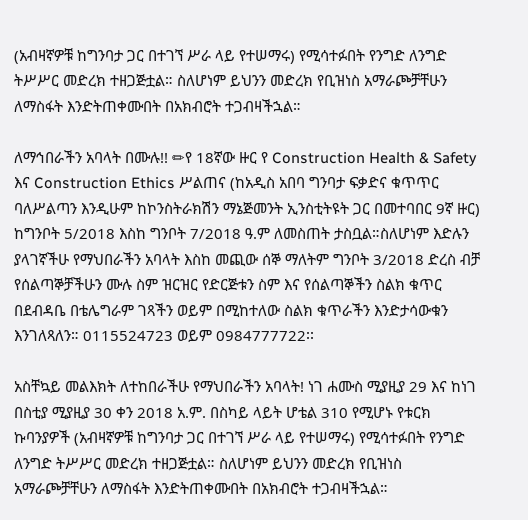(አብዛኛዎቹ ከግንባታ ጋር በተገኘ ሥራ ላይ የተሠማሩ) የሚሳተፉበት የንግድ ለንግድ ትሥሥር መድረክ ተዘጋጅቷል። ስለሆነም ይህንን መድረክ የቢዝነስ አማራጮቻቸሁን ለማስፋት እንድትጠቀሙበት በአክብሮት ተጋብዛችኋል።

ለማኅበራችን አባላት በሙሉ!! ✏የ 18ኛው ዙር የ Construction Health & Safety እና Construction Ethics ሥልጠና (ከአዲስ አበባ ግንባታ ፍቃድና ቁጥጥር ባለሥልጣን እንዲሁም ከኮንስትራክሽን ማኔጅመንት ኢንስቲትዩት ጋር በመተባበር 9ኛ ዙር) ከግንቦት 5/2018 እስከ ግንቦት 7/2018 ዓ.ም ለመስጠት ታስቧል።ስለሆነም እድሉን ያላገኛችሁ የማህበራችን አባላት እስከ መጪው ሰኞ ማለትም ግንቦት 3/2018 ድረስ ብቻ የሰልጣኞቻችሁን ሙሉ ስም ዝርዝር የድርጅቱን ስም እና የሰልጣኞችን ስልክ ቁጥር በደብዳቤ በቴሌግራም ገጻችን ወይም በሚከተለው ስልክ ቁጥራችን እንድታሳውቁን እንገለጻለን። 0115524723 ወይም 0984777722፡፡

አስቸኳይ መልእክት ለተከበራችሁ የማህበራችን አባላት! ነገ ሐሙስ ሚያዚያ 29 እና ከነገ በስቲያ ሚያዚያ 30 ቀን 2018 አ.ም. በስካይ ላይት ሆቴል 310 የሚሆኑ የቱርክ ኩባንያዎች (አብዛኛዎቹ ከግንባታ ጋር በተገኘ ሥራ ላይ የተሠማሩ) የሚሳተፉበት የንግድ ለንግድ ትሥሥር መድረክ ተዘጋጅቷል። ስለሆነም ይህንን መድረክ የቢዝነስ አማራጮቻቸሁን ለማስፋት እንድትጠቀሙበት በአክብሮት ተጋብዛችኋል።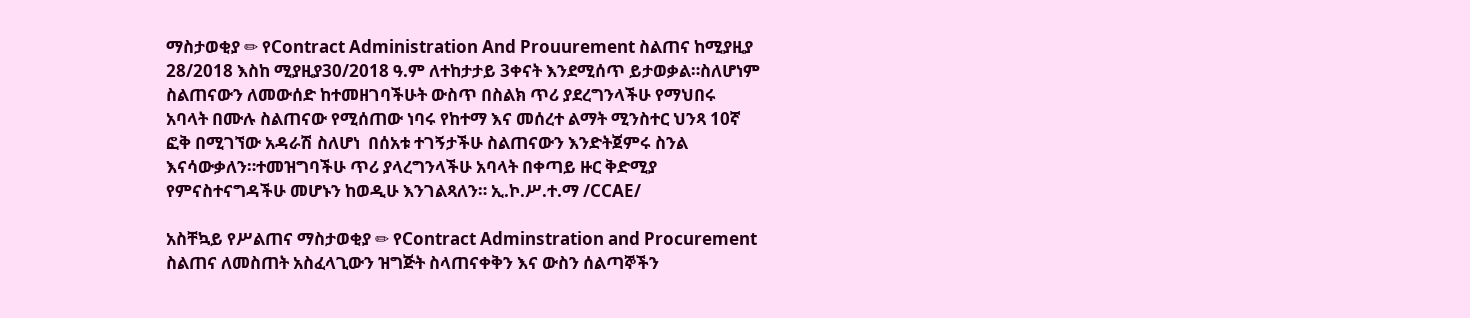ማስታወቂያ ✏ የContract Administration And Prouurement ስልጠና ከሚያዚያ 28/2018 እስከ ሚያዚያ30/2018 ዓ.ም ለተከታታይ 3ቀናት እንደሚሰጥ ይታወቃል።ስለሆነም ስልጠናውን ለመውሰድ ከተመዘገባችሁት ውስጥ በስልክ ጥሪ ያደረግንላችሁ የማህበሩ አባላት በሙሉ ስልጠናው የሚሰጠው ነባሩ የከተማ እና መሰረተ ልማት ሚንስተር ህንጻ 10ኛ ፎቅ በሚገኘው አዳራሽ ስለሆነ  በሰአቱ ተገኝታችሁ ስልጠናውን እንድትጀምሩ ስንል እናሳውቃለን።ተመዝግባችሁ ጥሪ ያላረግንላችሁ አባላት በቀጣይ ዙር ቅድሚያ የምናስተናግዳችሁ መሆኑን ከወዲሁ እንገልጻለን። ኢ.ኮ.ሥ.ተ.ማ /CCAE/

አስቸኳይ የሥልጠና ማስታወቂያ ✏ የContract Adminstration and Procurement ስልጠና ለመስጠት አስፈላጊውን ዝግጅት ስላጠናቀቅን እና ውስን ሰልጣኞችን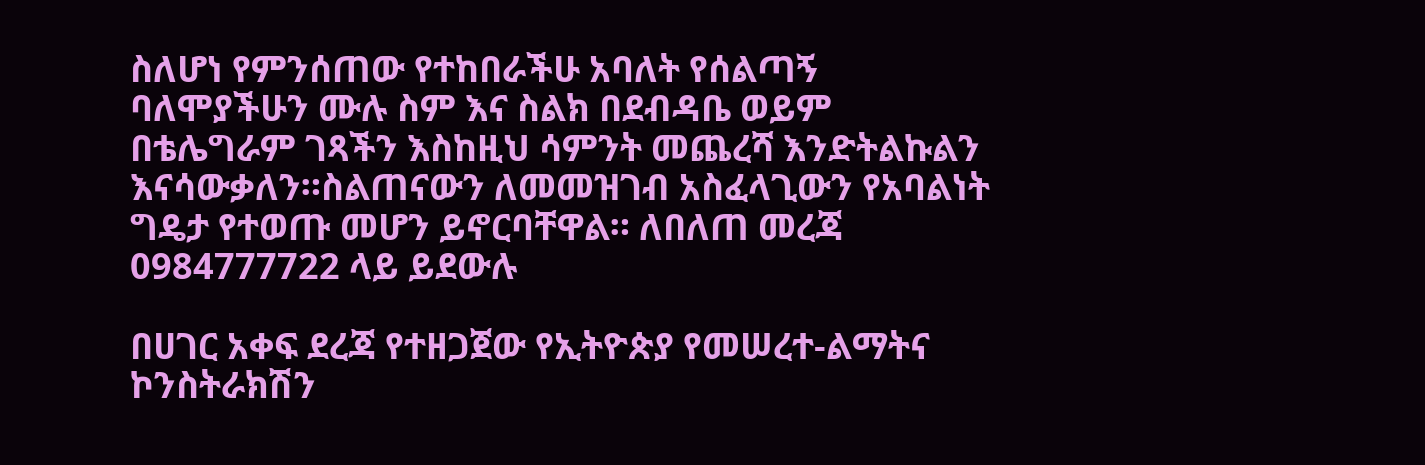ስለሆነ የምንሰጠው የተከበራችሁ አባለት የሰልጣኝ ባለሞያችሁን ሙሉ ስም እና ስልክ በደብዳቤ ወይም በቴሌግራም ገጻችን እስከዚህ ሳምንት መጨረሻ እንድትልኩልን እናሳውቃለን።ስልጠናውን ለመመዝገብ አስፈላጊውን የአባልነት ግዴታ የተወጡ መሆን ይኖርባቸዋል። ለበለጠ መረጃ 0984777722 ላይ ይደውሉ

በሀገር አቀፍ ደረጃ የተዘጋጀው የኢትዮጵያ የመሠረተ-ልማትና ኮንስትራክሽን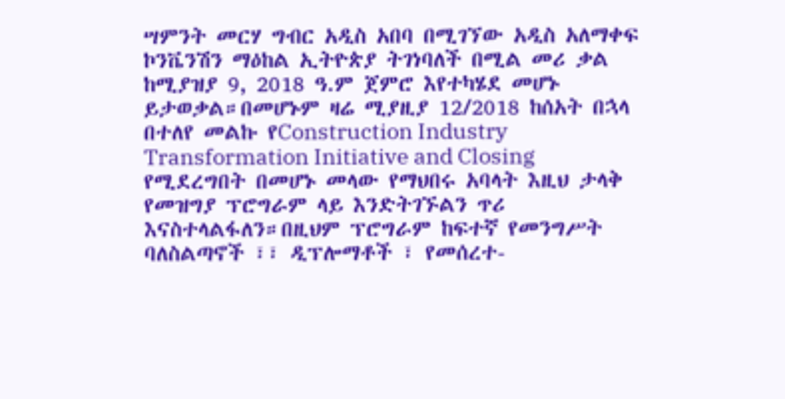ሣምንት መርሃ ግብር አዲስ አበባ በሚገኘው አዲስ አለማቀፍ ኮንቬንሽን ማዕከል ኢትዮጵያ ትገነባለች በሚል መሪ ቃል ከሚያዝያ 9, 2018 ዓ.ም ጀምሮ እየተካሄደ መሆኑ ይታወቃል።በመሆኑም ዛሬ ሚያዚያ 12/2018 ከሰአት በኋላ በተለየ መልኩ የConstruction Industry Transformation Initiative and Closing የሚደረግበት በመሆኑ መላው የማህበሩ አባላት እዚህ ታላቅ የመዝግያ ፕሮግራም ላይ እንድትገኙልን ጥሪ እናስተላልፋለን።በዚህም ፕሮግራም ከፍተኛ የመንግሥት ባለስልጣኖች ፣፣ ዲፕሎማቶች ፣ የመሰረተ-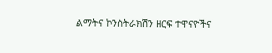ልማትና ኮንስትራክሽን ዘርፍ ተዋናዮችና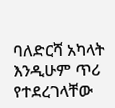ባለድርሻ አካላት እንዲሁም ጥሪ የተደረገላቸው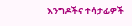እንግዶችና ተሳታፊዎች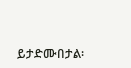ይታድሙበታል፡